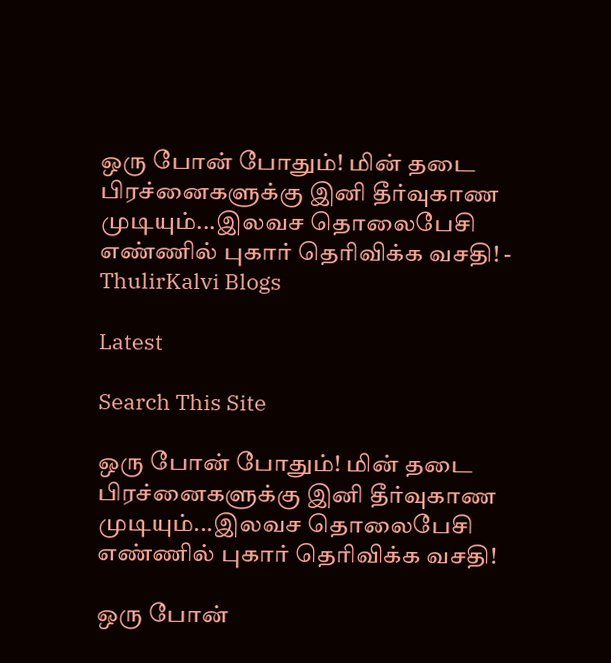ஒரு போன் போதும்! மின் தடை பிரச்னைகளுக்கு இனி தீர்வுகாண முடியும்...இலவச தொலைபேசி எண்ணில் புகார் தெரிவிக்க வசதி! - ThulirKalvi Blogs

Latest

Search This Site

ஒரு போன் போதும்! மின் தடை பிரச்னைகளுக்கு இனி தீர்வுகாண முடியும்...இலவச தொலைபேசி எண்ணில் புகார் தெரிவிக்க வசதி!

ஒரு போன்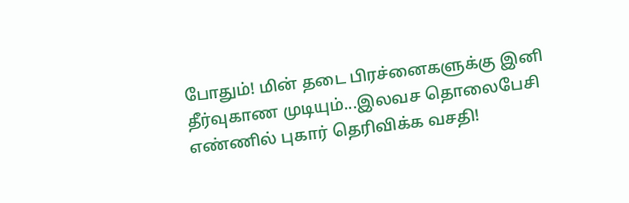போதும்! மின் தடை பிரச்னைகளுக்கு இனி தீர்வுகாண முடியும்...இலவச தொலைபேசி எண்ணில் புகார் தெரிவிக்க வசதி!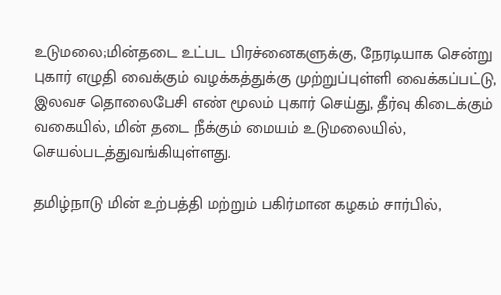உடுமலை;மின்தடை உட்பட பிரச்னைகளுக்கு, நேரடியாக சென்று புகார் எழுதி வைக்கும் வழக்கத்துக்கு முற்றுப்புள்ளி வைக்கப்பட்டு, இலவச தொலைபேசி எண் மூலம் புகார் செய்து, தீர்வு கிடைக்கும் வகையில், மின் தடை நீக்கும் மையம் உடுமலையில், செயல்படத்துவங்கியுள்ளது.

தமிழ்நாடு மின் உற்பத்தி மற்றும் பகிர்மான கழகம் சார்பில்,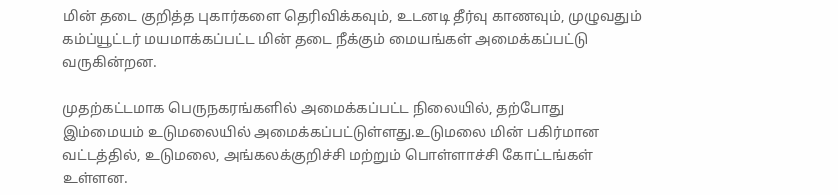மின் தடை குறித்த புகார்களை தெரிவிக்கவும், உடனடி தீர்வு காணவும், முழுவதும் கம்ப்யூட்டர் மயமாக்கப்பட்ட மின் தடை நீக்கும் மையங்கள் அமைக்கப்பட்டு வருகின்றன.

முதற்கட்டமாக பெருநகரங்களில் அமைக்கப்பட்ட நிலையில், தற்போது இம்மையம் உடுமலையில் அமைக்கப்பட்டுள்ளது.உடுமலை மின் பகிர்மான வட்டத்தில், உடுமலை, அங்கலக்குறிச்சி மற்றும் பொள்ளாச்சி கோட்டங்கள் உள்ளன.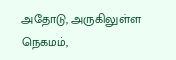அதோடு, அருகிலுள்ள நெகமம்,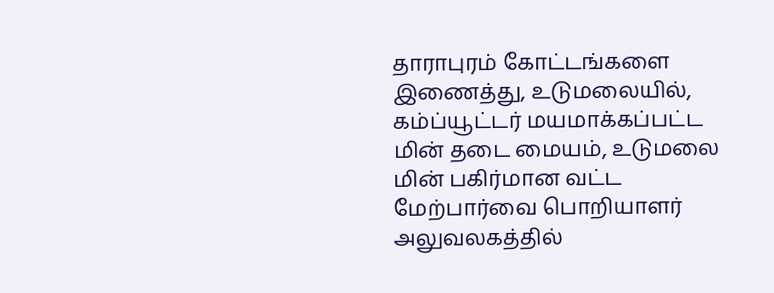தாராபுரம் கோட்டங்களை இணைத்து, உடுமலையில், கம்ப்யூட்டர் மயமாக்கப்பட்ட மின் தடை மையம், உடுமலை மின் பகிர்மான வட்ட மேற்பார்வை பொறியாளர் அலுவலகத்தில்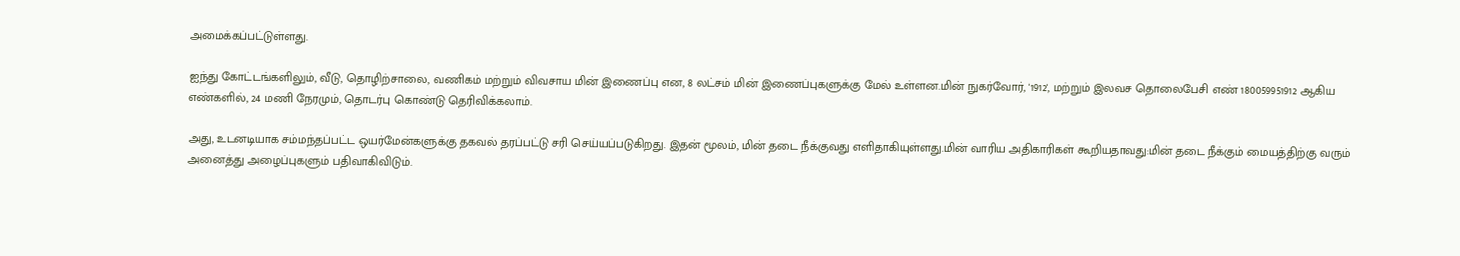அமைக்கப்பட்டுள்ளது.

ஐந்து கோட்டங்களிலும், வீடு, தொழிற்சாலை, வணிகம் மற்றும் விவசாய மின் இணைப்பு என, 8 லட்சம் மின் இணைப்புகளுக்கு மேல் உள்ளன.மின் நுகர்வோர், '1912', மற்றும் இலவச தொலைபேசி எண் 180059951912 ஆகிய எண்களில், 24 மணி நேரமும், தொடர்பு கொண்டு தெரிவிக்கலாம்.

அது, உடனடியாக சம்மந்தப்பட்ட ஒயர்மேன்களுக்கு தகவல் தரப்பட்டு சரி செய்யப்படுகிறது. இதன் மூலம், மின் தடை நீக்குவது எளிதாகியுள்ளது.மின் வாரிய அதிகாரிகள் கூறியதாவது:மின் தடை நீக்கும் மையத்திற்கு வரும் அனைத்து அழைப்புகளும் பதிவாகிவிடும்.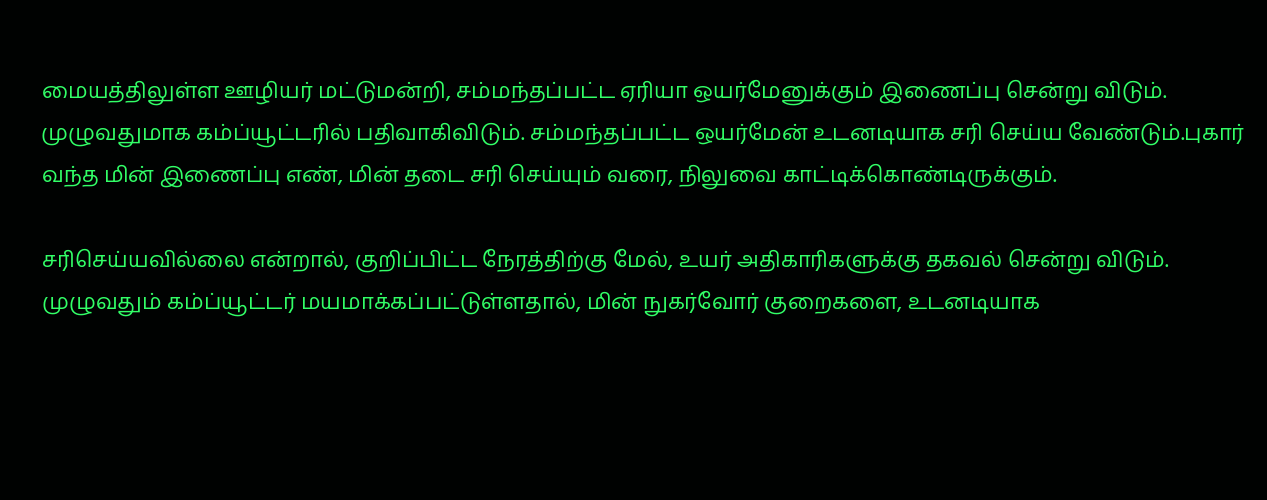மையத்திலுள்ள ஊழியர் மட்டுமன்றி, சம்மந்தப்பட்ட ஏரியா ஒயர்மேனுக்கும் இணைப்பு சென்று விடும். முழுவதுமாக கம்ப்யூட்டரில் பதிவாகிவிடும். சம்மந்தப்பட்ட ஒயர்மேன் உடனடியாக சரி செய்ய வேண்டும்.புகார் வந்த மின் இணைப்பு எண், மின் தடை சரி செய்யும் வரை, நிலுவை காட்டிக்கொண்டிருக்கும்.

சரிசெய்யவில்லை என்றால், குறிப்பிட்ட நேரத்திற்கு மேல், உயர் அதிகாரிகளுக்கு தகவல் சென்று விடும். முழுவதும் கம்ப்யூட்டர் மயமாக்கப்பட்டுள்ளதால், மின் நுகர்வோர் குறைகளை, உடனடியாக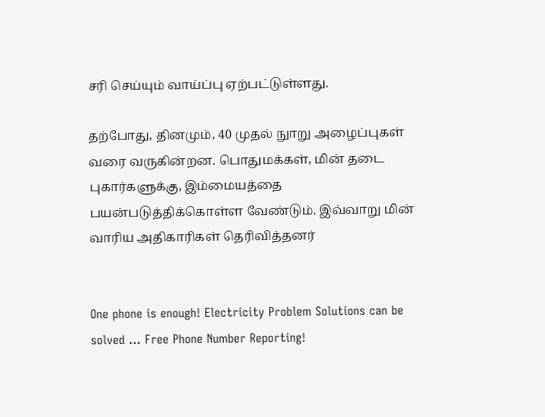சரி செய்யும் வாய்ப்பு ஏற்பட்டுள்ளது.

தற்போது, தினமும், 40 முதல் நுாறு அழைப்புகள் வரை வருகின்றன. பொதுமக்கள், மின் தடை புகார்களுக்கு, இம்மையத்தை பயன்படுத்திக்கொள்ள வேண்டும். இவ்வாறு மின் வாரிய அதிகாரிகள் தெரிவித்தனர்


One phone is enough! Electricity Problem Solutions can be solved ... Free Phone Number Reporting!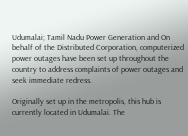Udumalai; Tamil Nadu Power Generation and On behalf of the Distributed Corporation, computerized power outages have been set up throughout the country to address complaints of power outages and seek immediate redress.

Originally set up in the metropolis, this hub is currently located in Udumalai. The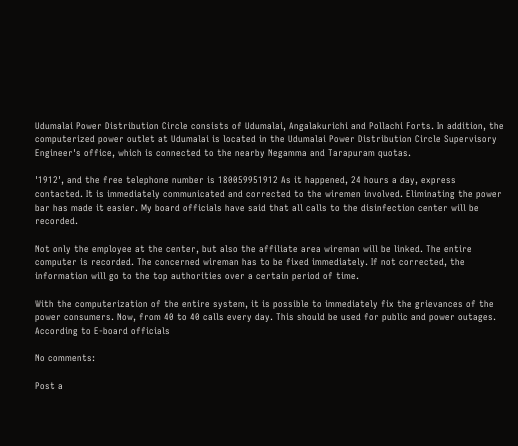Udumalai Power Distribution Circle consists of Udumalai, Angalakurichi and Pollachi Forts. In addition, the computerized power outlet at Udumalai is located in the Udumalai Power Distribution Circle Supervisory Engineer's office, which is connected to the nearby Negamma and Tarapuram quotas.

'1912', and the free telephone number is 180059951912 As it happened, 24 hours a day, express contacted. It is immediately communicated and corrected to the wiremen involved. Eliminating the power bar has made it easier. My board officials have said that all calls to the disinfection center will be recorded.

Not only the employee at the center, but also the affiliate area wireman will be linked. The entire computer is recorded. The concerned wireman has to be fixed immediately. If not corrected, the information will go to the top authorities over a certain period of time.

With the computerization of the entire system, it is possible to immediately fix the grievances of the power consumers. Now, from 40 to 40 calls every day. This should be used for public and power outages. According to E-board officials

No comments:

Post a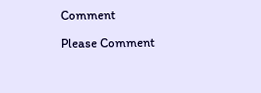Comment

Please Comment